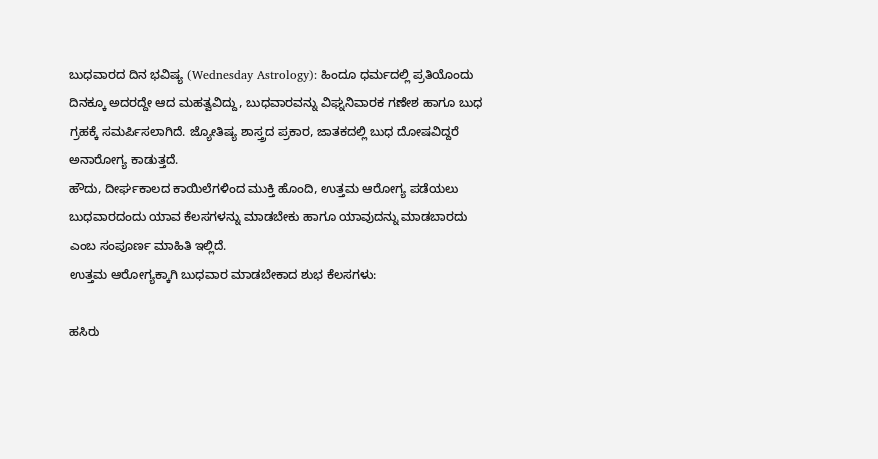ಬುಧವಾರದ ದಿನ ಭವಿಷ್ಯ (Wednesday Astrology): ಹಿಂದೂ ಧರ್ಮದಲ್ಲಿ ಪ್ರತಿಯೊಂದು ದಿನಕ್ಕೂ ಅದರದ್ದೇ ಆದ ಮಹತ್ವವಿದ್ದು, ಬುಧವಾರವನ್ನು ವಿಘ್ನನಿವಾರಕ ಗಣೇಶ ಹಾಗೂ ಬುಧ ಗ್ರಹಕ್ಕೆ ಸಮರ್ಪಿಸಲಾಗಿದೆ. ಜ್ಯೋತಿಷ್ಯ ಶಾಸ್ತ್ರದ ಪ್ರಕಾರ, ಜಾತಕದಲ್ಲಿ ಬುಧ ದೋಷವಿದ್ದರೆ ಅನಾರೋಗ್ಯ ಕಾಡುತ್ತದೆ.
ಹೌದು, ದೀರ್ಘಕಾಲದ ಕಾಯಿಲೆಗಳಿಂದ ಮುಕ್ತಿ ಹೊಂದಿ, ಉತ್ತಮ ಆರೋಗ್ಯ ಪಡೆಯಲು ಬುಧವಾರದಂದು ಯಾವ ಕೆಲಸಗಳನ್ನು ಮಾಡಬೇಕು ಹಾಗೂ ಯಾವುದನ್ನು ಮಾಡಬಾರದು ಎಂಬ ಸಂಪೂರ್ಣ ಮಾಹಿತಿ ಇಲ್ಲಿದೆ.
ಉತ್ತಮ ಆರೋಗ್ಯಕ್ಕಾಗಿ ಬುಧವಾರ ಮಾಡಬೇಕಾದ ಶುಭ ಕೆಲಸಗಳು:

ಹಸಿರು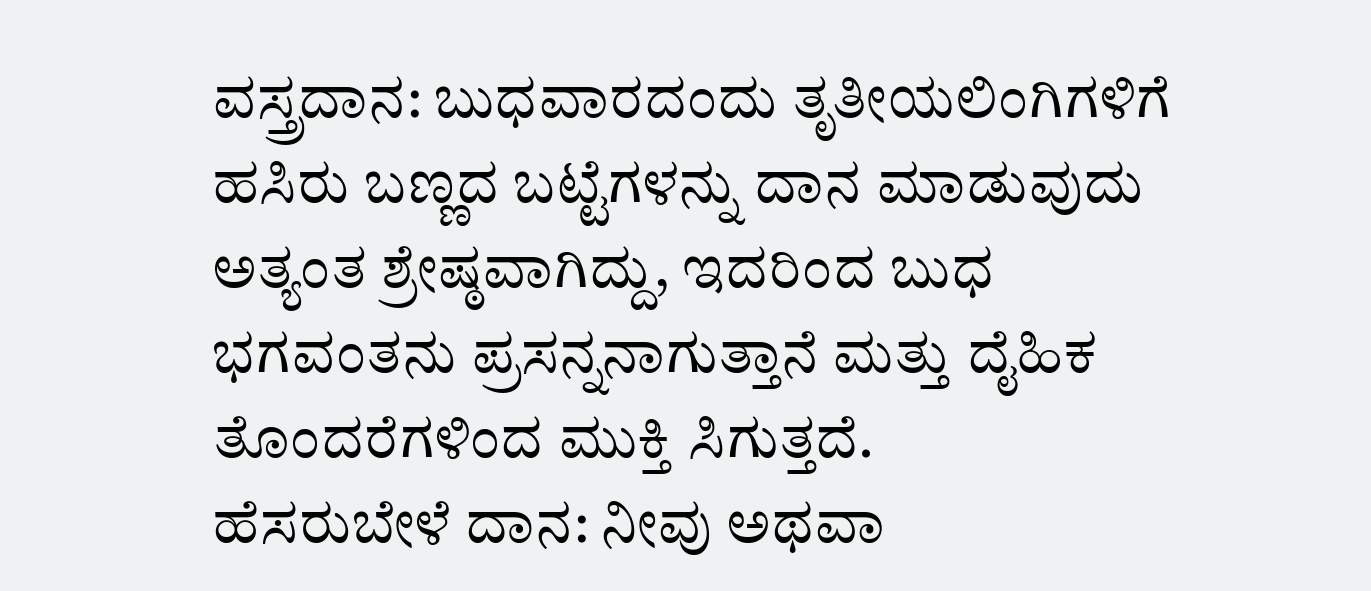ವಸ್ತ್ರದಾನ: ಬುಧವಾರದಂದು ತೃತೀಯಲಿಂಗಿಗಳಿಗೆ ಹಸಿರು ಬಣ್ಣದ ಬಟ್ಟೆಗಳನ್ನು ದಾನ ಮಾಡುವುದು ಅತ್ಯಂತ ಶ್ರೇಷ್ಠವಾಗಿದ್ದು, ಇದರಿಂದ ಬುಧ ಭಗವಂತನು ಪ್ರಸನ್ನನಾಗುತ್ತಾನೆ ಮತ್ತು ದೈಹಿಕ ತೊಂದರೆಗಳಿಂದ ಮುಕ್ತಿ ಸಿಗುತ್ತದೆ.
ಹೆಸರುಬೇಳೆ ದಾನ: ನೀವು ಅಥವಾ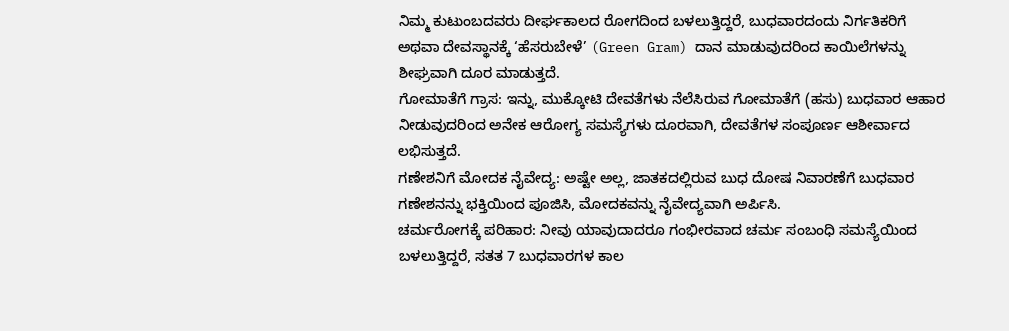ನಿಮ್ಮ ಕುಟುಂಬದವರು ದೀರ್ಘಕಾಲದ ರೋಗದಿಂದ ಬಳಲುತ್ತಿದ್ದರೆ, ಬುಧವಾರದಂದು ನಿರ್ಗತಿಕರಿಗೆ ಅಥವಾ ದೇವಸ್ಥಾನಕ್ಕೆ ‘ಹೆಸರುಬೇಳೆ’ (Green Gram) ದಾನ ಮಾಡುವುದರಿಂದ ಕಾಯಿಲೆಗಳನ್ನು ಶೀಘ್ರವಾಗಿ ದೂರ ಮಾಡುತ್ತದೆ.
ಗೋಮಾತೆಗೆ ಗ್ರಾಸ: ಇನ್ನು, ಮುಕ್ಕೋಟಿ ದೇವತೆಗಳು ನೆಲೆಸಿರುವ ಗೋಮಾತೆಗೆ (ಹಸು) ಬುಧವಾರ ಆಹಾರ ನೀಡುವುದರಿಂದ ಅನೇಕ ಆರೋಗ್ಯ ಸಮಸ್ಯೆಗಳು ದೂರವಾಗಿ, ದೇವತೆಗಳ ಸಂಪೂರ್ಣ ಆಶೀರ್ವಾದ ಲಭಿಸುತ್ತದೆ.
ಗಣೇಶನಿಗೆ ಮೋದಕ ನೈವೇದ್ಯ: ಅಷ್ಟೇ ಅಲ್ಲ, ಜಾತಕದಲ್ಲಿರುವ ಬುಧ ದೋಷ ನಿವಾರಣೆಗೆ ಬುಧವಾರ ಗಣೇಶನನ್ನು ಭಕ್ತಿಯಿಂದ ಪೂಜಿಸಿ, ಮೋದಕವನ್ನು ನೈವೇದ್ಯವಾಗಿ ಅರ್ಪಿಸಿ.
ಚರ್ಮರೋಗಕ್ಕೆ ಪರಿಹಾರ: ನೀವು ಯಾವುದಾದರೂ ಗಂಭೀರವಾದ ಚರ್ಮ ಸಂಬಂಧಿ ಸಮಸ್ಯೆಯಿಂದ ಬಳಲುತ್ತಿದ್ದರೆ, ಸತತ 7 ಬುಧವಾರಗಳ ಕಾಲ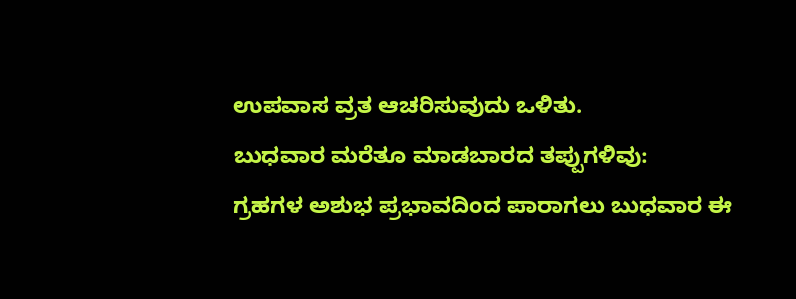ಉಪವಾಸ ವ್ರತ ಆಚರಿಸುವುದು ಒಳಿತು.
ಬುಧವಾರ ಮರೆತೂ ಮಾಡಬಾರದ ತಪ್ಪುಗಳಿವು:
ಗ್ರಹಗಳ ಅಶುಭ ಪ್ರಭಾವದಿಂದ ಪಾರಾಗಲು ಬುಧವಾರ ಈ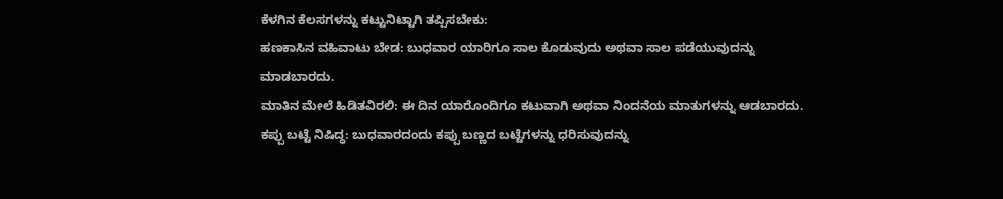ಕೆಳಗಿನ ಕೆಲಸಗಳನ್ನು ಕಟ್ಟುನಿಟ್ಟಾಗಿ ತಪ್ಪಿಸಬೇಕು:
ಹಣಕಾಸಿನ ವಹಿವಾಟು ಬೇಡ: ಬುಧವಾರ ಯಾರಿಗೂ ಸಾಲ ಕೊಡುವುದು ಅಥವಾ ಸಾಲ ಪಡೆಯುವುದನ್ನು ಮಾಡಬಾರದು.
ಮಾತಿನ ಮೇಲೆ ಹಿಡಿತವಿರಲಿ: ಈ ದಿನ ಯಾರೊಂದಿಗೂ ಕಟುವಾಗಿ ಅಥವಾ ನಿಂದನೆಯ ಮಾತುಗಳನ್ನು ಆಡಬಾರದು.
ಕಪ್ಪು ಬಟ್ಟೆ ನಿಷಿದ್ಧ: ಬುಧವಾರದಂದು ಕಪ್ಪು ಬಣ್ಣದ ಬಟ್ಟೆಗಳನ್ನು ಧರಿಸುವುದನ್ನು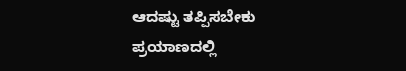ಆದಷ್ಟು ತಪ್ಪಿಸಬೇಕು
ಪ್ರಯಾಣದಲ್ಲಿ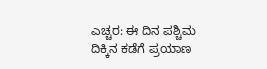ಎಚ್ಚರ: ಈ ದಿನ ಪಶ್ಚಿಮ ದಿಕ್ಕಿನ ಕಡೆಗೆ ಪ್ರಯಾಣ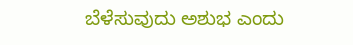ಬೆಳೆಸುವುದು ಅಶುಭ ಎಂದು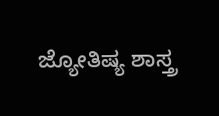ಜ್ಯೋತಿಷ್ಯ ಶಾಸ್ತ್ರ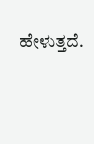ಹೇಳುತ್ತದೆ.